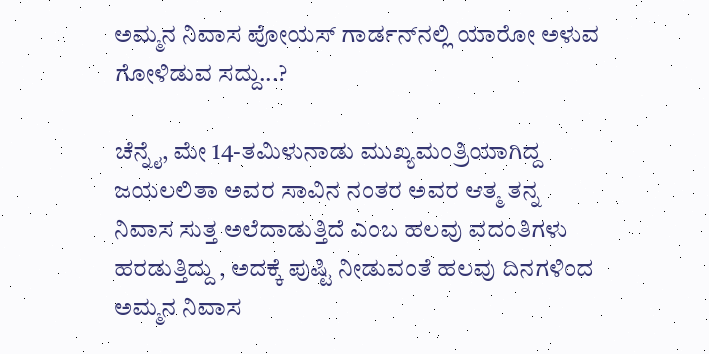ಅಮ್ಮನ ನಿವಾಸ ಪೋಯಸ್ ಗಾರ್ಡನ್‍ನಲ್ಲಿ ಯಾರೋ ಅಳುವ ಗೋಳಿಡುವ ಸದ್ದು...?

ಚೆನ್ನೈ, ಮೇ 14-ತಮಿಳುನಾಡು ಮುಖ್ಯಮಂತ್ರಿಯಾಗಿದ್ದ ಜಯಲಲಿತಾ ಅವರ ಸಾವಿನ ನಂತರ ಅವರ ಆತ್ಮ ತನ್ನ ನಿವಾಸ ಸುತ್ತ ಅಲೆದಾಡುತ್ತಿದೆ ಎಂಬ ಹಲವು ವದಂತಿಗಳು ಹರಡುತ್ತಿದ್ದು , ಅದಕ್ಕೆ ಪುಷ್ಟಿ ನೀಡುವಂತೆ ಹಲವು ದಿನಗಳಿಂದ ಅಮ್ಮನ ನಿವಾಸ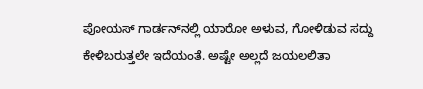ಪೋಯಸ್ ಗಾರ್ಡನ್‍ನಲ್ಲಿ ಯಾರೋ ಅಳುವ, ಗೋಳಿಡುವ ಸದ್ದು ಕೇಳಿಬರುತ್ತಲೇ ಇದೆಯಂತೆ. ಅಷ್ಟೇ ಅಲ್ಲದೆ ಜಯಲಲಿತಾ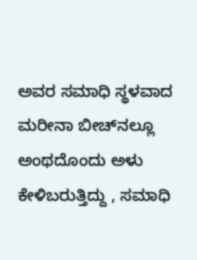ಅವರ ಸಮಾಧಿ ಸ್ಥಳವಾದ ಮರೀನಾ ಬೀಚ್‍ನಲ್ಲೂ ಅಂಥದೊಂದು ಅಳು ಕೇಳಿಬರುತ್ತಿದ್ದು , ಸಮಾಧಿ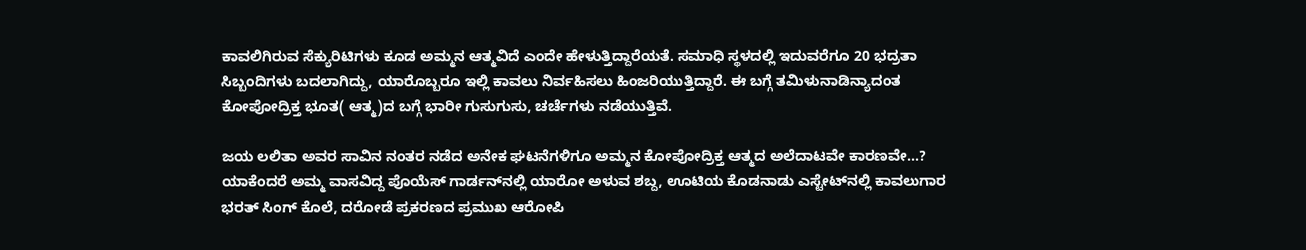ಕಾವಲಿಗಿರುವ ಸೆಕ್ಯುರಿಟಿಗಳು ಕೂಡ ಅಮ್ಮನ ಆತ್ಮವಿದೆ ಎಂದೇ ಹೇಳುತ್ತಿದ್ದಾರೆಯತೆ. ಸಮಾಧಿ ಸ್ಥಳದಲ್ಲಿ ಇದುವರೆಗೂ 20 ಭದ್ರತಾ ಸಿಬ್ಬಂದಿಗಳು ಬದಲಾಗಿದ್ದು, ಯಾರೊಬ್ಬರೂ ಇಲ್ಲಿ ಕಾವಲು ನಿರ್ವಹಿಸಲು ಹಿಂಜರಿಯುತ್ತಿದ್ದಾರೆ. ಈ ಬಗ್ಗೆ ತಮಿಳುನಾಡಿನ್ಯಾದಂತ ಕೋಪೋದ್ರಿಕ್ತ ಭೂತ( ಆತ್ಮ)ದ ಬಗ್ಗೆ ಭಾರೀ ಗುಸುಗುಸು, ಚರ್ಚೆಗಳು ನಡೆಯುತ್ತಿವೆ.

ಜಯ ಲಲಿತಾ ಅವರ ಸಾವಿನ ನಂತರ ನಡೆದ ಅನೇಕ ಘಟನೆಗಳಿಗೂ ಅಮ್ಮನ ಕೋಪೋದ್ರಿಕ್ತ ಆತ್ಮದ ಅಲೆದಾಟವೇ ಕಾರಣವೇ…? ಯಾಕೆಂದರೆ ಅಮ್ಮ ವಾಸವಿದ್ದ ಪೊಯೆಸ್ ಗಾರ್ಡನ್‍ನಲ್ಲಿ ಯಾರೋ ಅಳುವ ಶಬ್ದ, ಊಟಿಯ ಕೊಡನಾಡು ಎಸ್ಟೇಟ್‍ನಲ್ಲಿ ಕಾವಲುಗಾರ ಭರತ್ ಸಿಂಗ್ ಕೊಲೆ, ದರೋಡೆ ಪ್ರಕರಣದ ಪ್ರಮುಖ ಆರೋಪಿ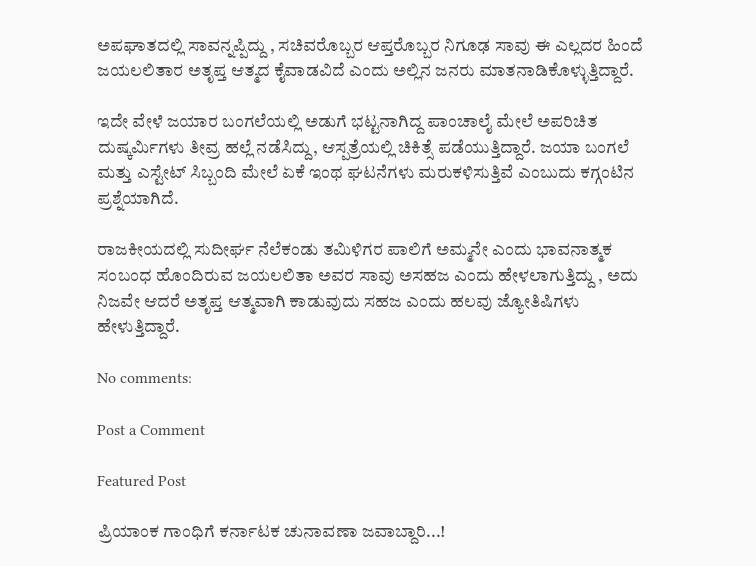ಅಪಘಾತದಲ್ಲಿ ಸಾವನ್ನಪ್ಪಿದ್ದು , ಸಚಿವರೊಬ್ಬರ ಆಪ್ತರೊಬ್ಬರ ನಿಗೂಢ ಸಾವು ಈ ಎಲ್ಲದರ ಹಿಂದೆ ಜಯಲಲಿತಾರ ಅತೃಪ್ತ ಆತ್ಮದ ಕೈವಾಡವಿದೆ ಎಂದು ಅಲ್ಲಿನ ಜನರು ಮಾತನಾಡಿಕೊಳ್ಳುತ್ತಿದ್ದಾರೆ.

ಇದೇ ವೇಳೆ ಜಯಾರ ಬಂಗಲೆಯಲ್ಲಿ ಅಡುಗೆ ಭಟ್ಟನಾಗಿದ್ದ ಪಾಂಚಾಲೈ ಮೇಲೆ ಅಪರಿಚಿತ ದುಷ್ಕರ್ಮಿಗಳು ತೀವ್ರ ಹಲ್ಲೆ ನಡೆಸಿದ್ದು, ಆಸ್ಪತ್ರೆಯಲ್ಲಿ ಚಿಕಿತ್ಸೆ ಪಡೆಯುತ್ತಿದ್ದಾರೆ. ಜಯಾ ಬಂಗಲೆ ಮತ್ತು ಎಸ್ಟೇಟ್ ಸಿಬ್ಬಂದಿ ಮೇಲೆ ಏಕೆ ಇಂಥ ಘಟನೆಗಳು ಮರುಕಳಿಸುತ್ತಿವೆ ಎಂಬುದು ಕಗ್ಗಂಟಿನ ಪ್ರಶ್ನೆಯಾಗಿದೆ.

ರಾಜಕೀಯದಲ್ಲಿ ಸುದೀರ್ಘ ನೆಲೆಕಂಡು ತಮಿಳಿಗರ ಪಾಲಿಗೆ ಅಮ್ಮನೇ ಎಂದು ಭಾವನಾತ್ಮಕ ಸಂಬಂಧ ಹೊಂದಿರುವ ಜಯಲಲಿತಾ ಅವರ ಸಾವು ಅಸಹಜ ಎಂದು ಹೇಳಲಾಗುತ್ತಿದ್ದು , ಅದು ನಿಜವೇ ಆದರೆ ಅತೃಪ್ತ ಆತ್ಮವಾಗಿ ಕಾಡುವುದು ಸಹಜ ಎಂದು ಹಲವು ಜ್ಯೋತಿಷಿಗಳು ಹೇಳುತ್ತಿದ್ದಾರೆ.

No comments:

Post a Comment

Featured Post

ಪ್ರಿಯಾಂಕ ಗಾಂಧಿಗೆ ಕರ್ನಾಟಕ ಚುನಾವಣಾ ಜವಾಬ್ದಾರಿ...!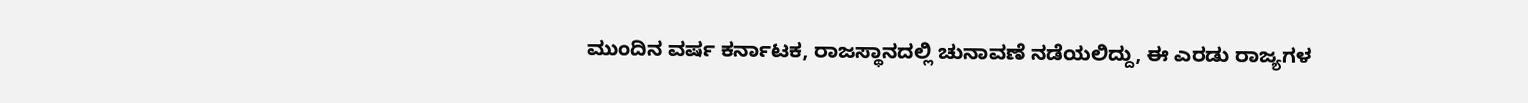ಮುಂದಿನ ವರ್ಷ ಕರ್ನಾಟಕ, ರಾಜಸ್ಥಾನದಲ್ಲಿ ಚುನಾವಣೆ ನಡೆಯಲಿದ್ದು, ಈ ಎರಡು ರಾಜ್ಯಗಳ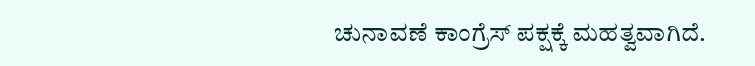ಚುನಾವಣೆ ಕಾಂಗ್ರೆಸ್ ಪಕ್ಷಕ್ಕೆ ಮಹತ್ವವಾಗಿದೆ.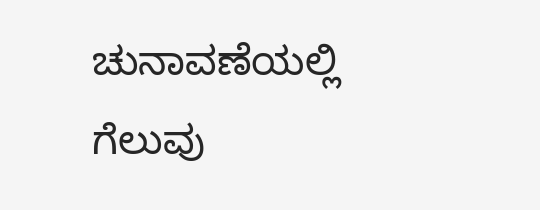ಚುನಾವಣೆಯಲ್ಲಿ ಗೆಲುವು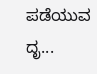ಪಡೆಯುವ ದೃ...